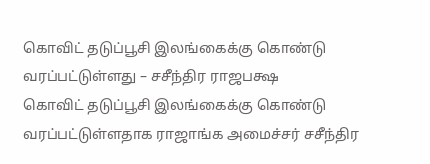கொவிட் தடுப்பூசி இலங்கைக்கு கொண்டு வரப்பட்டுள்ளது – சசீந்திர ராஜபக்ஷ
கொவிட் தடுப்பூசி இலங்கைக்கு கொண்டு வரப்பட்டுள்ளதாக ராஜாங்க அமைச்சர் சசீந்திர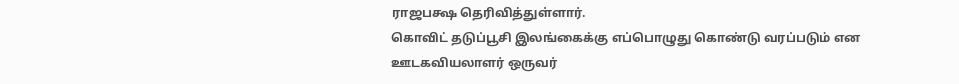ராஜபக்ஷ தெரிவித்துள்ளார்.
கொவிட் தடுப்பூசி இலங்கைக்கு எப்பொழுது கொண்டு வரப்படும் என ஊடகவியலாளர் ஒருவர்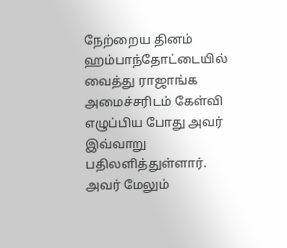நேற்றைய தினம் ஹம்பாந்தோட்டையில் வைத்து ராஜாங்க அமைச்சரிடம் கேள்வி எழுப்பிய போது அவர் இவ்வாறு பதிலளித்துள்ளார்.
அவர் மேலும்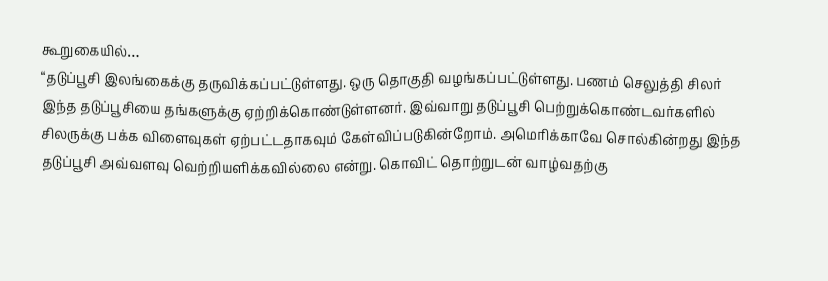கூறுகையில்…
“தடுப்பூசி இலங்கைக்கு தருவிக்கப்பட்டுள்ளது. ஒரு தொகுதி வழங்கப்பட்டுள்ளது. பணம் செலுத்தி சிலர் இந்த தடுப்பூசியை தங்களுக்கு ஏற்றிக்கொண்டுள்ளனர். இவ்வாறு தடுப்பூசி பெற்றுக்கொண்டவர்களில் சிலருக்கு பக்க விளைவுகள் ஏற்பட்டதாகவும் கேள்விப்படுகின்றோம். அமெரிக்காவே சொல்கின்றது இந்த தடுப்பூசி அவ்வளவு வெற்றியளிக்கவில்லை என்று. கொவிட் தொற்றுடன் வாழ்வதற்கு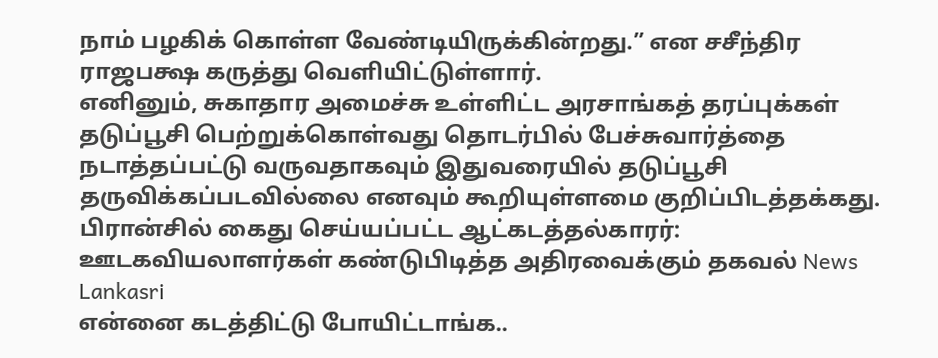நாம் பழகிக் கொள்ள வேண்டியிருக்கின்றது.” என சசீந்திர ராஜபக்ஷ கருத்து வெளியிட்டுள்ளார்.
எனினும், சுகாதார அமைச்சு உள்ளிட்ட அரசாங்கத் தரப்புக்கள் தடுப்பூசி பெற்றுக்கொள்வது தொடர்பில் பேச்சுவார்த்தை நடாத்தப்பட்டு வருவதாகவும் இதுவரையில் தடுப்பூசி தருவிக்கப்படவில்லை எனவும் கூறியுள்ளமை குறிப்பிடத்தக்கது.
பிரான்சில் கைது செய்யப்பட்ட ஆட்கடத்தல்காரர்: ஊடகவியலாளர்கள் கண்டுபிடித்த அதிரவைக்கும் தகவல் News Lankasri
என்னை கடத்திட்டு போயிட்டாங்க..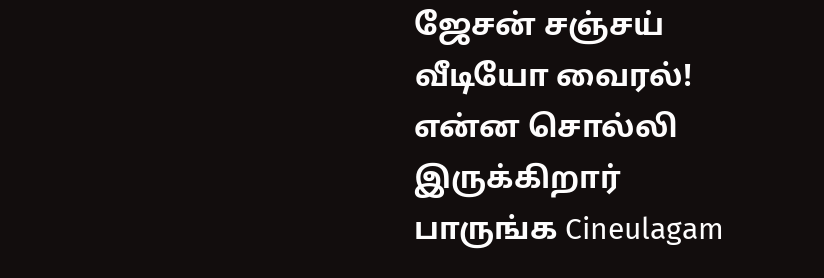ஜேசன் சஞ்சய் வீடியோ வைரல்! என்ன சொல்லி இருக்கிறார் பாருங்க Cineulagam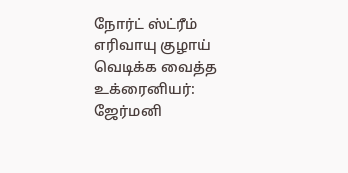நோர்ட் ஸ்ட்ரீம் எரிவாயு குழாய் வெடிக்க வைத்த உக்ரைனியர்: ஜேர்மனி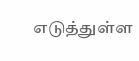எடுத்துள்ள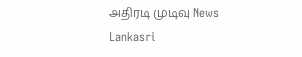அதிரடி முடிவு News Lankasri